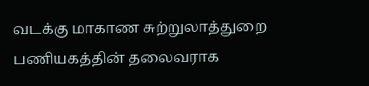வடக்கு மாகாண சுற்றுலாத்துறை பணியகத்தின் தலைவராக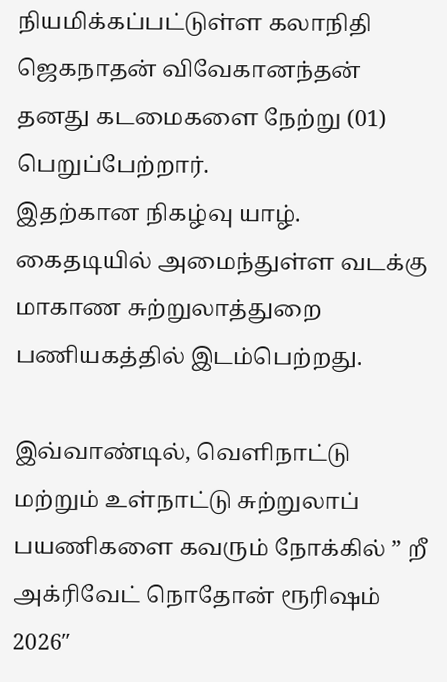நியமிக்கப்பட்டுள்ள கலாநிதி ஜெகநாதன் விவேகானந்தன் தனது கடமைகளை நேற்று (01) பெறுப்பேற்றார்.
இதற்கான நிகழ்வு யாழ். கைதடியில் அமைந்துள்ள வடக்கு மாகாண சுற்றுலாத்துறை பணியகத்தில் இடம்பெற்றது.

இவ்வாண்டில், வெளிநாட்டு மற்றும் உள்நாட்டு சுற்றுலாப் பயணிகளை கவரும் நோக்கில் ” றீ அக்ரிவேட் நொதோன் ரூரிஷம் 2026″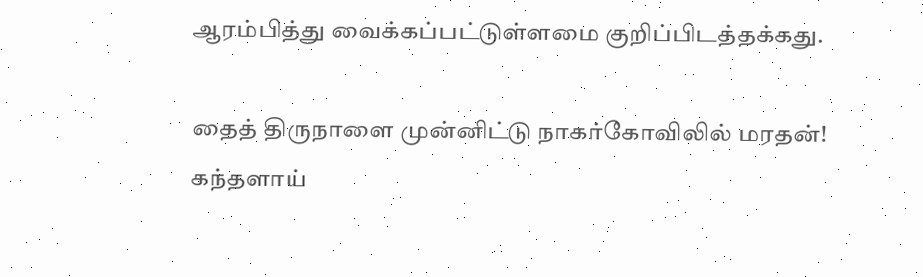ஆரம்பித்து வைக்கப்பட்டுள்ளமை குறிப்பிடத்தக்கது.

தைத் திருநாளை முன்னிட்டு நாகர்கோவிலில் மரதன்!
கந்தளாய்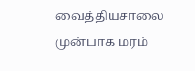வைத்தியசாலை முன்பாக மரம்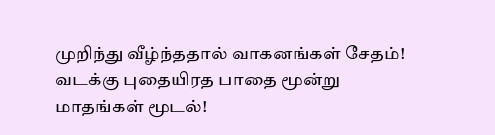முறிந்து வீழ்ந்ததால் வாகனங்கள் சேதம்!
வடக்கு புதையிரத பாதை மூன்று மாதங்கள் மூடல்!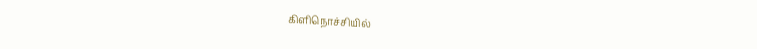கிளிநொச்சியில்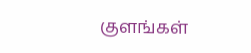குளங்கள்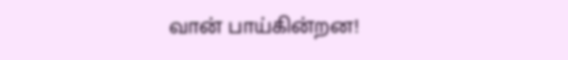வான் பாய்கின்றன!